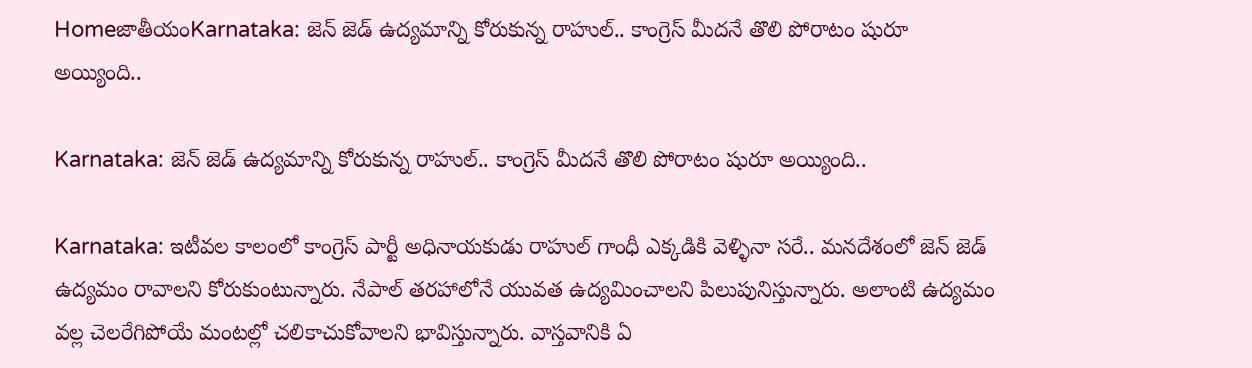HomeజాతీయంKarnataka: జెన్ జెడ్ ఉద్యమాన్ని కోరుకున్న రాహుల్.. కాంగ్రెస్ మీదనే తొలి పోరాటం షురూ అయ్యింది..

Karnataka: జెన్ జెడ్ ఉద్యమాన్ని కోరుకున్న రాహుల్.. కాంగ్రెస్ మీదనే తొలి పోరాటం షురూ అయ్యింది..

Karnataka: ఇటీవల కాలంలో కాంగ్రెస్ పార్టీ అధినాయకుడు రాహుల్ గాంధీ ఎక్కడికి వెళ్ళినా సరే.. మనదేశంలో జెన్ జెడ్ ఉద్యమం రావాలని కోరుకుంటున్నారు. నేపాల్ తరహాలోనే యువత ఉద్యమించాలని పిలుపునిస్తున్నారు. అలాంటి ఉద్యమం వల్ల చెలరేగిపోయే మంటల్లో చలికాచుకోవాలని భావిస్తున్నారు. వాస్తవానికి ఏ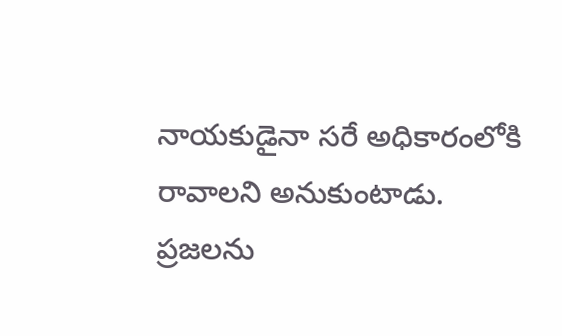నాయకుడైనా సరే అధికారంలోకి రావాలని అనుకుంటాడు. ప్రజలను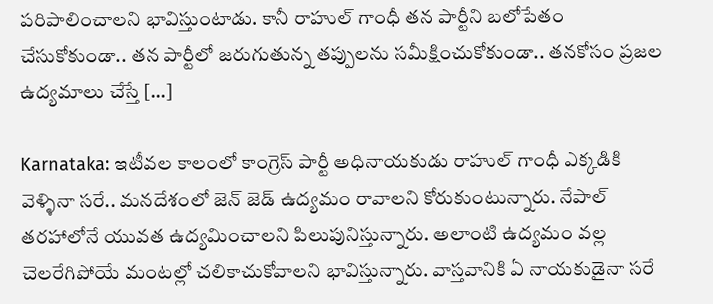పరిపాలించాలని భావిస్తుంటాడు. కానీ రాహుల్ గాంధీ తన పార్టీని బలోపేతం చేసుకోకుండా.. తన పార్టీలో జరుగుతున్న తప్పులను సమీక్షించుకోకుండా.. తనకోసం ప్రజల ఉద్యమాలు చేస్తే […]

Karnataka: ఇటీవల కాలంలో కాంగ్రెస్ పార్టీ అధినాయకుడు రాహుల్ గాంధీ ఎక్కడికి వెళ్ళినా సరే.. మనదేశంలో జెన్ జెడ్ ఉద్యమం రావాలని కోరుకుంటున్నారు. నేపాల్ తరహాలోనే యువత ఉద్యమించాలని పిలుపునిస్తున్నారు. అలాంటి ఉద్యమం వల్ల చెలరేగిపోయే మంటల్లో చలికాచుకోవాలని భావిస్తున్నారు. వాస్తవానికి ఏ నాయకుడైనా సరే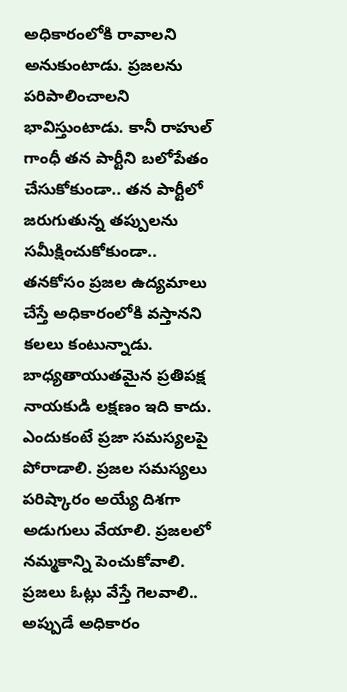అధికారంలోకి రావాలని అనుకుంటాడు. ప్రజలను పరిపాలించాలని భావిస్తుంటాడు. కానీ రాహుల్ గాంధీ తన పార్టీని బలోపేతం చేసుకోకుండా.. తన పార్టీలో జరుగుతున్న తప్పులను సమీక్షించుకోకుండా.. తనకోసం ప్రజల ఉద్యమాలు చేస్తే అధికారంలోకి వస్తానని కలలు కంటున్నాడు. బాధ్యతాయుతమైన ప్రతిపక్ష నాయకుడి లక్షణం ఇది కాదు. ఎందుకంటే ప్రజా సమస్యలపై పోరాడాలి. ప్రజల సమస్యలు పరిష్కారం అయ్యే దిశగా అడుగులు వేయాలి. ప్రజలలో నమ్మకాన్ని పెంచుకోవాలి. ప్రజలు ఓట్లు వేస్తే గెలవాలి.. అప్పుడే అధికారం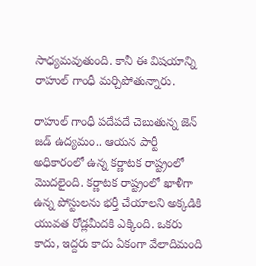సాధ్యమవుతుంది. కానీ ఈ విషయాన్ని రాహుల్ గాంధీ మర్చిపోతున్నారు.

రాహుల్ గాంధీ పదేపదే చెబుతున్న జెన్ జడ్ ఉద్యమం.. ఆయన పార్టీ అధికారంలో ఉన్న కర్ణాటక రాష్ట్రంలో మొదలైంది. కర్ణాటక రాష్ట్రంలో ఖాళీగా ఉన్న పోస్టులను భర్తీ చేయాలని అక్కడికి యువత రోడ్లమీదకి ఎక్కింది. ఒకరు కాదు, ఇద్దరు కాదు ఏకంగా వేలాదిమంది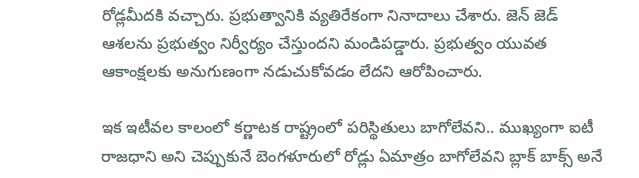రోడ్లమీదకి వచ్చారు. ప్రభుత్వానికి వ్యతిరేకంగా నినాదాలు చేశారు. జెన్ జెడ్ ఆశలను ప్రభుత్వం నిర్వీర్యం చేస్తుందని మండిపడ్డారు. ప్రభుత్వం యువత ఆకాంక్షలకు అనుగుణంగా నడుచుకోవడం లేదని ఆరోపించారు.

ఇక ఇటీవల కాలంలో కర్ణాటక రాష్ట్రంలో పరిస్థితులు బాగోలేవని.. ముఖ్యంగా ఐటీ రాజధాని అని చెప్పుకునే బెంగళూరులో రోడ్లు ఏమాత్రం బాగోలేవని బ్లాక్ బాక్స్ అనే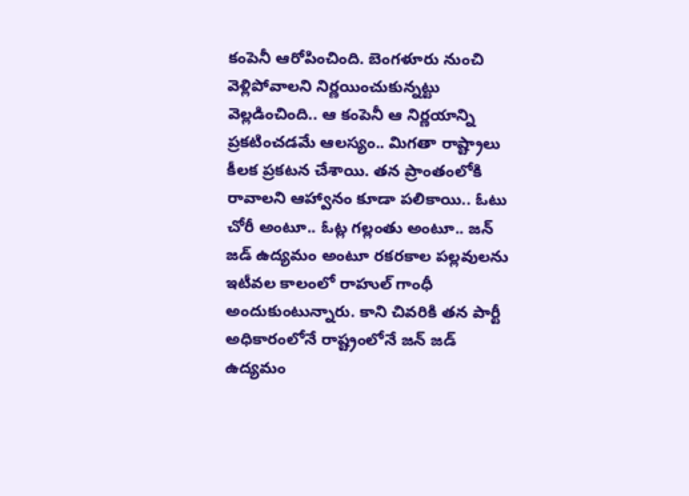కంపెనీ ఆరోపించింది. బెంగళూరు నుంచి వెళ్లిపోవాలని నిర్ణయించుకున్నట్టు వెల్లడించింది.. ఆ కంపెనీ ఆ నిర్ణయాన్ని ప్రకటించడమే ఆలస్యం.. మిగతా రాష్ట్రాలు కీలక ప్రకటన చేశాయి. తన ప్రాంతంలోకి రావాలని ఆహ్వానం కూడా పలికాయి.. ఓటు చోరీ అంటూ.. ఓట్ల గల్లంతు అంటూ.. జన్ జడ్ ఉద్యమం అంటూ రకరకాల పల్లవులను ఇటీవల కాలంలో రాహుల్ గాంధీ అందుకుంటున్నారు. కాని చివరికి తన పార్టీ అధికారంలోనే రాష్ట్రంలోనే జన్ జడ్ ఉద్యమం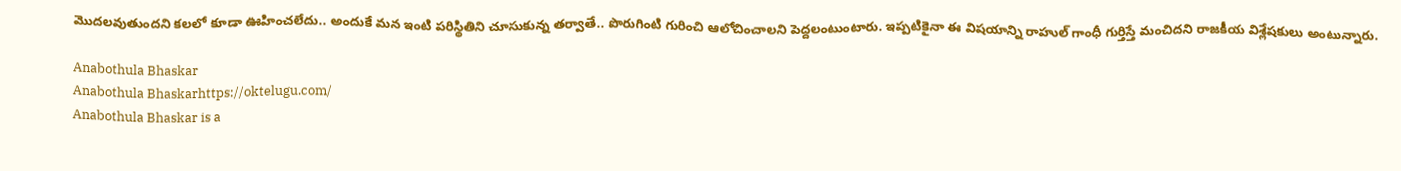మొదలవుతుందని కలలో కూడా ఊహించలేదు.. అందుకే మన ఇంటి పరిస్థితిని చూసుకున్న తర్వాతే.. పొరుగింటి గురించి ఆలోచించాలని పెద్దలంటుంటారు. ఇప్పటికైనా ఈ విషయాన్ని రాహుల్ గాంధీ గుర్తిస్తే మంచిదని రాజకీయ విశ్లేషకులు అంటున్నారు.

Anabothula Bhaskar
Anabothula Bhaskarhttps://oktelugu.com/
Anabothula Bhaskar is a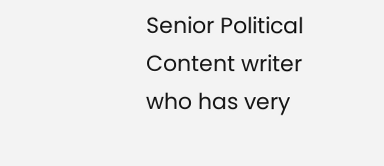Senior Political Content writer who has very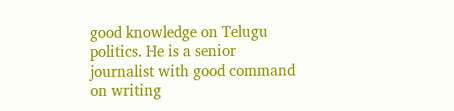good knowledge on Telugu politics. He is a senior journalist with good command on writing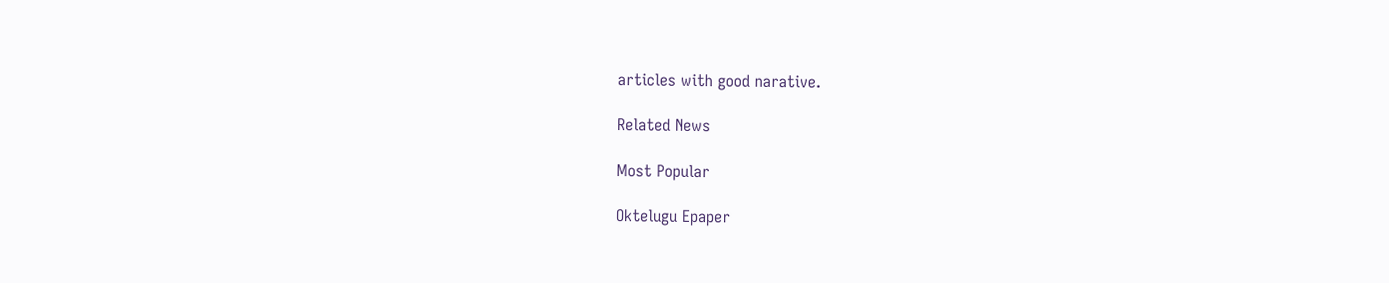articles with good narative.

Related News

Most Popular

Oktelugu Epaper